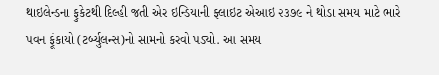થાઇલેન્ડના ફુકેટથી દિલ્હી જતી એર ઇન્ડિયાની ફ્લાઇટ એઆઇ ૨૩૭૯ ને થોડા સમય માટે ભારે પવન ફૂંકાયો (ટર્બ્યુલન્સ)નો સામનો કરવો પડ્યો. આ સમય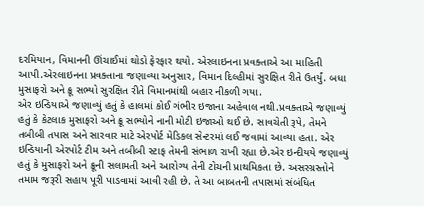દરમિયાન, વિમાનની ઊંચાઈમાં થોડો ફેરફાર થયો. એરલાઇનના પ્રવક્તાએ આ માહિતી આપી.એરલાઇનના પ્રવક્તાના જણાવ્યા અનુસાર, વિમાન દિલ્હીમાં સુરક્ષિત રીતે ઉતર્યું. બધા મુસાફરો અને ક્રૂ સભ્યો સુરક્ષિત રીતે વિમાનમાંથી બહાર નીકળી ગયા.
એર ઇન્ડિયાએ જણાવ્યું હતું કે હાલમાં કોઈ ગંભીર ઇજાના અહેવાલ નથી.પ્રવક્તાએ જણાવ્યું હતું કે કેટલાક મુસાફરો અને ક્રૂ સભ્યોને નાની મોટી ઇજાઓ થઈ છે. સાવચેતી રૂપે, તેમને તબીબી તપાસ અને સારવાર માટે એરપોર્ટ મેડિકલ સેન્ટરમાં લઈ જવામાં આવ્યા હતા. એર ઇન્ડિયાની એરપોર્ટ ટીમ અને તબીબી સ્ટાફ તેમની સંભાળ રાખી રહ્યા છે.એર ઇન્દીયયે જણાવ્યું હતું કે મુસાફરો અને ક્રૂની સલામતી અને આરોગ્ય તેની ટોચની પ્રાથમિકતા છે. અસરગ્રસ્તોને તમામ જરૂરી સહાય પૂરી પાડવામાં આવી રહી છે. તે આ બાબતની તપાસમાં સંબંધિત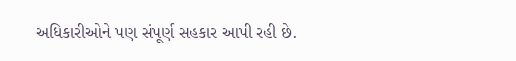અધિકારીઓને પણ સંપૂર્ણ સહકાર આપી રહી છે.